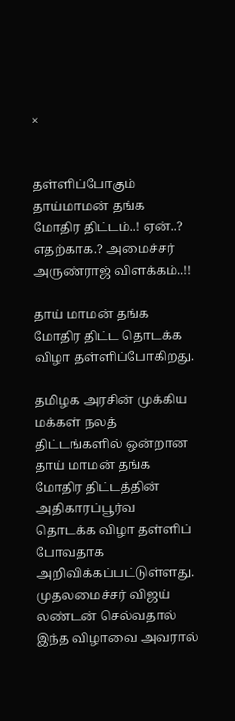×


தள்ளிப்போகும் தாய்மாமன் தங்க மோதிர திட்டம்..! ஏன்..? எதற்காக.? அமைச்சர் அருண்ராஜ் விளக்கம்..!!

தாய் மாமன் தங்க மோதிர திட்ட தொடக்க விழா தள்ளிப்போகிறது.

தமிழக அரசின் முக்கிய மக்கள் நலத் திட்டங்களில் ஒன்றான தாய் மாமன் தங்க மோதிர திட்டத்தின் அதிகாரப்பூர்வ தொடக்க விழா தள்ளிப் போவதாக அறிவிக்கப்பட்டுள்ளது. முதலமைச்சர் விஜய் லண்டன் செல்வதால் இந்த விழாவை அவரால்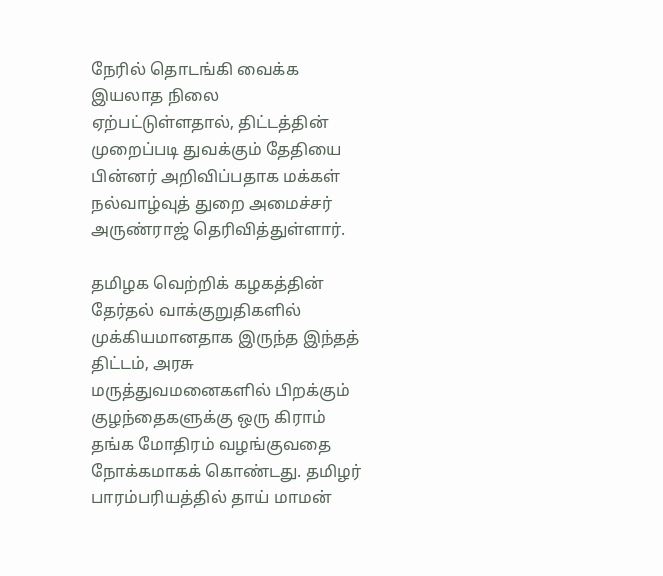நேரில் தொடங்கி வைக்க இயலாத நிலை ஏற்பட்டுள்ளதால், திட்டத்தின் முறைப்படி துவக்கும் தேதியை பின்னர் அறிவிப்பதாக மக்கள் நல்வாழ்வுத் துறை அமைச்சர் அருண்ராஜ் தெரிவித்துள்ளார்.

தமிழக வெற்றிக் கழகத்தின் தேர்தல் வாக்குறுதிகளில் முக்கியமானதாக இருந்த இந்தத் திட்டம், அரசு மருத்துவமனைகளில் பிறக்கும் குழந்தைகளுக்கு ஒரு கிராம் தங்க மோதிரம் வழங்குவதை நோக்கமாகக் கொண்டது. தமிழர் பாரம்பரியத்தில் தாய் மாமன்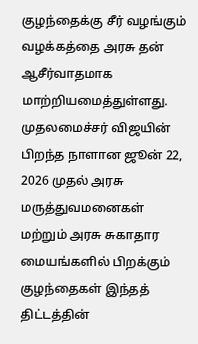குழந்தைக்கு சீர் வழங்கும் வழக்கத்தை அரசு தன் ஆசீர்வாதமாக மாற்றியமைத்துள்ளது. முதலமைச்சர் விஜயின் பிறந்த நாளான ஜூன் 22, 2026 முதல் அரசு மருத்துவமனைகள் மற்றும் அரசு சுகாதார மையங்களில் பிறக்கும் குழந்தைகள் இந்தத் திட்டத்தின்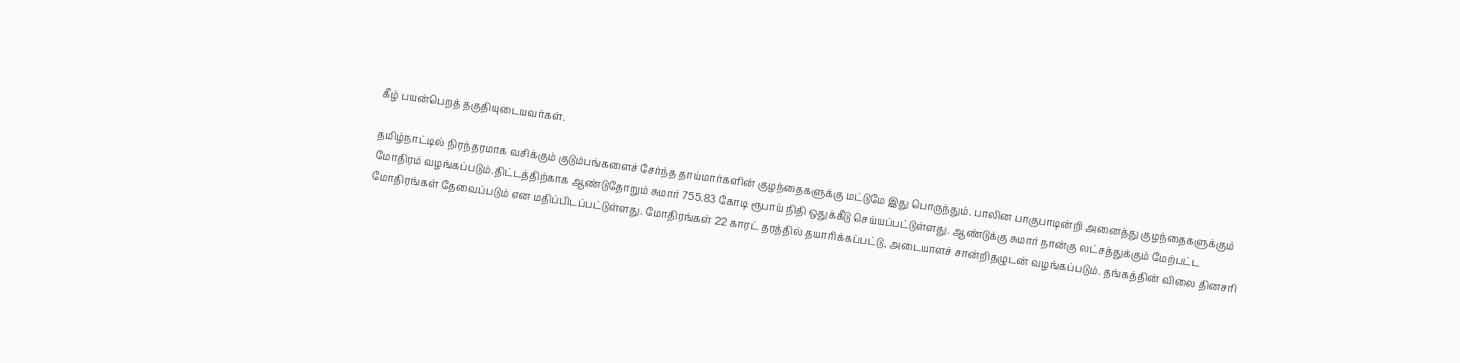கீழ் பயன்பெறத் தகுதியுடையவர்கள்.

தமிழ்நாட்டில் நிரந்தரமாக வசிக்கும் குடும்பங்களைச் சேர்ந்த தாய்மார்களின் குழந்தைகளுக்கு மட்டுமே இது பொருந்தும். பாலின பாகுபாடின்றி அனைத்து குழந்தைகளுக்கும் மோதிரம் வழங்கப்படும்.திட்டத்திற்காக ஆண்டுதோறும் சுமார் 755.83 கோடி ரூபாய் நிதி ஒதுக்கீடு செய்யப்பட்டுள்ளது. ஆண்டுக்கு சுமார் நான்கு லட்சத்துக்கும் மேற்பட்ட மோதிரங்கள் தேவைப்படும் என மதிப்பிடப்பட்டுள்ளது. மோதிரங்கள் 22 காரட் தரத்தில் தயாரிக்கப்பட்டு, அடையாளச் சான்றிதழுடன் வழங்கப்படும். தங்கத்தின் விலை தினசரி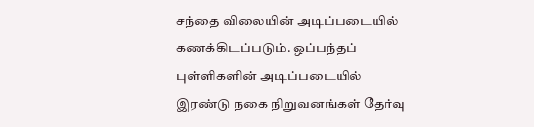சந்தை விலையின் அடிப்படையில் கணக்கிடப்படும். ஒப்பந்தப் புள்ளிகளின் அடிப்படையில் இரண்டு நகை நிறுவனங்கள் தேர்வு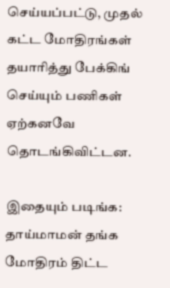செய்யப்பட்டு, முதல் கட்ட மோதிரங்கள் தயாரித்து பேக்கிங் செய்யும் பணிகள் ஏற்கனவே தொடங்கிவிட்டன.

இதையும் படிங்க: தாய்மாமன் தங்க மோதிரம் திட்ட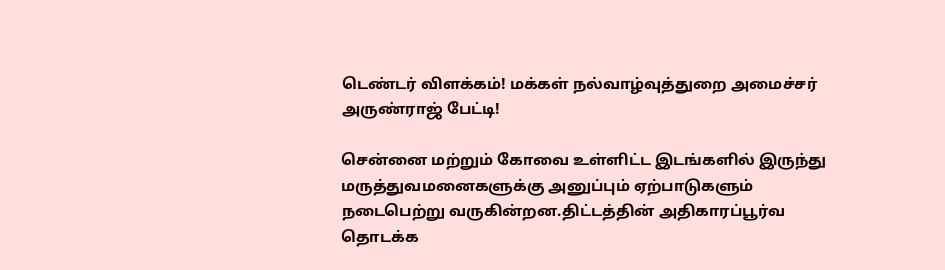டெண்டர் விளக்கம்! மக்கள் நல்வாழ்வுத்துறை அமைச்சர் அருண்ராஜ் பேட்டி!

சென்னை மற்றும் கோவை உள்ளிட்ட இடங்களில் இருந்து மருத்துவமனைகளுக்கு அனுப்பும் ஏற்பாடுகளும் நடைபெற்று வருகின்றன.திட்டத்தின் அதிகாரப்பூர்வ தொடக்க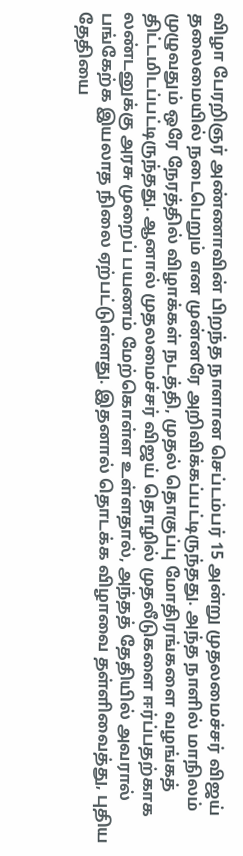விழா பேரறிஞர் அண்ணாவின் பிறந்த நாளான செப்டம்பர் 15 அன்று முதலமைச்சர் விஜய் தலைமையில் நடைபெறும் என முன்னரே அறிவிக்கப்பட்டிருந்தது. அந்த நாளில் மாநிலம் முழுவதும் ஒரே நேரத்தில் விழாக்கள் நடத்தி, முதல் தொகுப்பு மோதிரங்களை வழங்கத் திட்டமிடப்பட்டிருந்தது. ஆனால் முதலமைச்சர் விஜய் தொழில் முதலீடுகளை ஈர்ப்பதற்காக லண்டனுக்கு அரசு முறைப் பயணம் மேற்கொள்ள உள்ளதால், அந்தத் தேதியில் அவரால் பங்கேற்க இயலாத நிலை ஏற்பட்டுள்ளது. இதனால் தொடக்க விழாவை தள்ளிவைத்து, புதிய தேதியை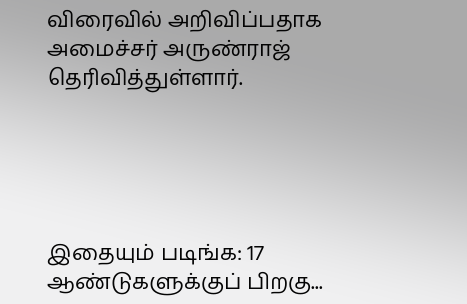விரைவில் அறிவிப்பதாக அமைச்சர் அருண்ராஜ் தெரிவித்துள்ளார்.





இதையும் படிங்க: 17 ஆண்டுகளுக்குப் பிறகு...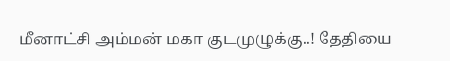மீனாட்சி அம்மன் மகா குடமுழுக்கு..! தேதியை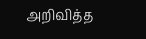அறிவித்த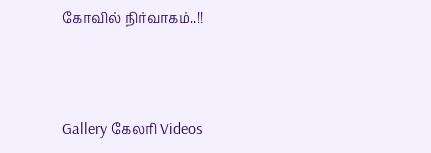கோவில் நிர்வாகம்..!!




Gallery கேலரி Videos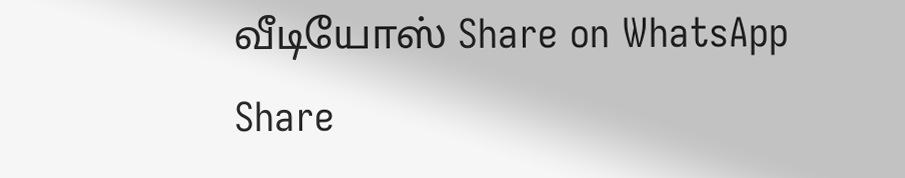வீடியோஸ் Share on WhatsApp Share